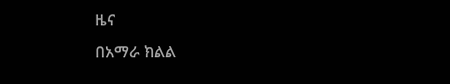ዜና
በአማራ ክልል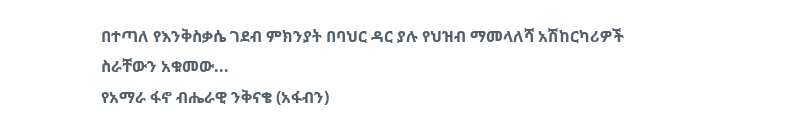በተጣለ የእንቅስቃሴ ገደብ ምክንያት በባህር ዳር ያሉ የህዝብ ማመላለሻ አሽከርካሪዎች ስራቸውን አቁመው...
የአማራ ፋኖ ብሔራዊ ንቅናቄ (አፋብን)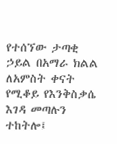የተሰኘው ታጣቂ ኃይል በአማራ ክልል ለአምስት ቀናት የሚቆይ የእንቅስቃሴ እገዳ መጣሉን ተከትሎ፤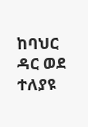ከባህር ዳር ወደ ተለያዩ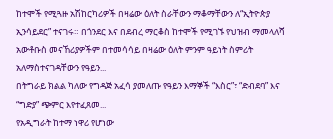ከተሞች የሚጓዙ አሽከርካሪዎች በዛሬው ዕለት ስራቸውን ማቆማቸውን ለ“ኢትዮጵያ ኢንሳይደር” ተናገሩ። በጎንደር እና በደብረ ማርቆስ ከተሞች የሚገኙ የህዝብ ማመላለሻ አውቶቡስ መናኸሪያዎችም በተመሳሳይ በዛሬው ዕለት ምንም ዓይነት ስምሪት አለማስተናገዳቸውን የዓይን...
በትግራይ ክልል ካለው የግዳጅ አፈሳ ያመለጡ የዓይን እማኞች “እስር”፣ “ድብደባ” እና “ግድያ” ጭምር እየተፈጸመ...
የአዲግራት ከተማ ነዋሪ የሆነው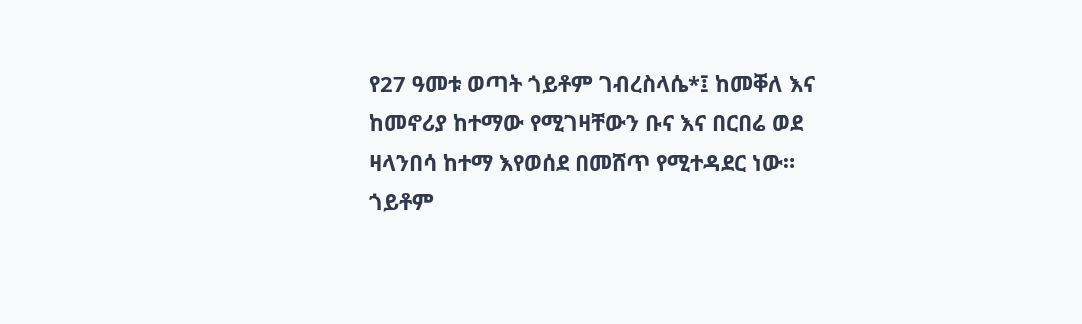የ27 ዓመቱ ወጣት ጎይቶም ገብረስላሴ*፤ ከመቐለ እና ከመኖሪያ ከተማው የሚገዛቸውን ቡና እና በርበሬ ወደ ዛላንበሳ ከተማ እየወሰደ በመሸጥ የሚተዳደር ነው። ጎይቶም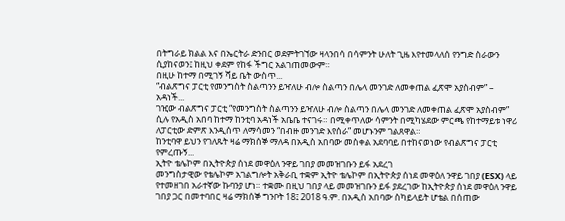በትግራይ ክልል እና በኤርትራ ድንበር ወደምትገኘው ዛላንበሳ በሳምንት ሁለት ጊዜ እየተመላለሰ የንግድ ስራውን ሲያከናወን፤ ከዚህ ቀደም የከፋ ችግር አልገጠመውም።
በዚሁ ከተማ በሚገኝ ሻይ ቤት ውስጥ...
“ብልጽግና ፓርቲ የመንግስት ስልጣንን ይዣለሁ ብሎ ስልጣን በሌላ መንገድ ለመቀጠል ፈጽሞ አያስብም” – አዳነች...
ገዢው ብልጽግና ፓርቲ “የመንግስት ስልጣንን ይዣለሁ ብሎ ስልጣን በሌላ መንገድ ለመቀጠል ፈጽሞ አያስብም” ሲሉ የአዲስ አበባ ከተማ ከንቲባ አዳነች አቤቤ ተናገሩ። በሚቀጥለው ሳምንት በሚካሄደው ምርጫ የከተማይቱ ነዋሪ ለፓርቲው ድምጽ እንዲሰጥ ለማሳመን “በብዙ መንገድ እየሰራ” መሆኑንም ገልጸዋል።
ከንቲባዋ ይህን የገለጹት ዛሬ ማክሰኞ ማለዳ በአዲስ አበባው መስቀል አደባባይ በተከናወነው የብልጽግና ፓርቲ የምረጡኝ...
ኢትዮ ቴሌኮም በኢትዮጵያ ሰነደ መዋዕለ ንዋይ ገበያ መመዝገቡን ይፋ አደረገ
መንግስታዊው የቴሌኮም አገልግሎት አቅራቢ ተቋም ኢትዮ ቴሌኮም በኢትዮጵያ ሰነደ መዋዕለ ንዋይ ገበያ (ESX) ላይ የተመዘገበ አራተኛው ኩባንያ ሆነ። ተቋሙ በዚህ ገበያ ላይ መመዝገቡን ይፋ ያደረገው ከኢትዮጵያ ሰነደ መዋዕለ ንዋይ ገበያ ጋር በመተባበር ዛሬ ማክሰኞ ግንቦት 18፤ 2018 ዓ.ም. በአዲስ አበባው ስካይላይት ሆቴል በሰጠው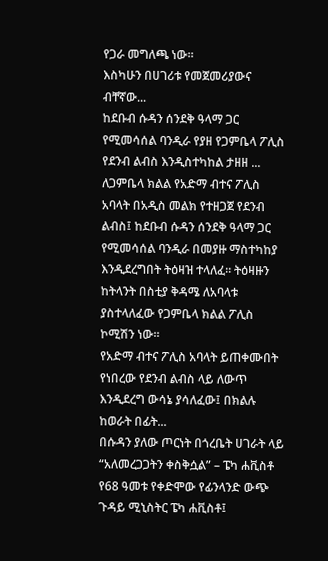የጋራ መግለጫ ነው።
እስካሁን በሀገሪቱ የመጀመሪያውና ብቸኛው...
ከደቡብ ሱዳን ሰንደቅ ዓላማ ጋር የሚመሳሰል ባንዲራ የያዘ የጋምቤላ ፖሊስ የደንብ ልብስ እንዲስተካከል ታዘዘ ...
ለጋምቤላ ክልል የአድማ ብተና ፖሊስ አባላት በአዲስ መልክ የተዘጋጀ የደንብ ልብስ፤ ከደቡብ ሱዳን ሰንደቅ ዓላማ ጋር የሚመሳሰል ባንዲራ በመያዙ ማስተካከያ እንዲደረግበት ትዕዛዝ ተላለፈ። ትዕዛዙን ከትላንት በስቲያ ቅዳሜ ለአባላቱ ያስተላለፈው የጋምቤላ ክልል ፖሊስ ኮሚሽን ነው።
የአድማ ብተና ፖሊስ አባላት ይጠቀሙበት የነበረው የደንብ ልብስ ላይ ለውጥ እንዲደረግ ውሳኔ ያሳለፈው፤ በክልሉ ከወራት በፊት...
በሱዳን ያለው ጦርነት በጎረቤት ሀገራት ላይ “አለመረጋጋትን ቀስቅሷል” – ፔካ ሐቪስቶ
የ68 ዓመቱ የቀድሞው የፊንላንድ ውጭ ጉዳይ ሚኒስትር ፔካ ሐቪስቶ፤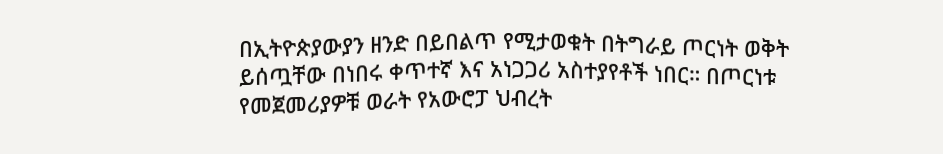በኢትዮጵያውያን ዘንድ በይበልጥ የሚታወቁት በትግራይ ጦርነት ወቅት ይሰጧቸው በነበሩ ቀጥተኛ እና አነጋጋሪ አስተያየቶች ነበር። በጦርነቱ የመጀመሪያዎቹ ወራት የአውሮፓ ህብረት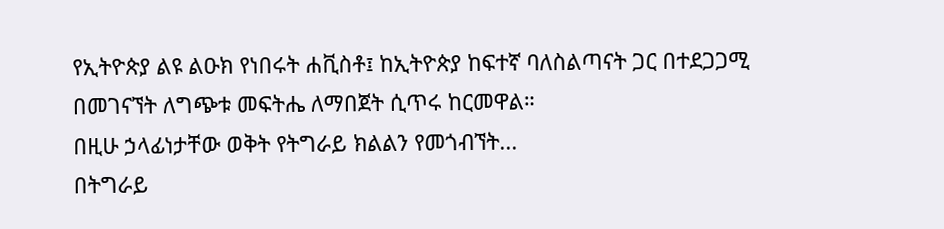የኢትዮጵያ ልዩ ልዑክ የነበሩት ሐቪስቶ፤ ከኢትዮጵያ ከፍተኛ ባለስልጣናት ጋር በተደጋጋሚ በመገናኘት ለግጭቱ መፍትሔ ለማበጀት ሲጥሩ ከርመዋል።
በዚሁ ኃላፊነታቸው ወቅት የትግራይ ክልልን የመጎብኘት...
በትግራይ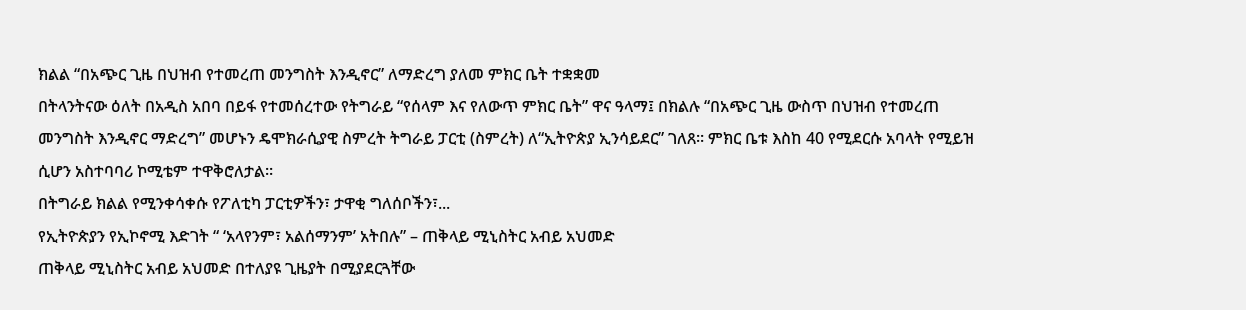ክልል “በአጭር ጊዜ በህዝብ የተመረጠ መንግስት እንዲኖር” ለማድረግ ያለመ ምክር ቤት ተቋቋመ
በትላንትናው ዕለት በአዲስ አበባ በይፋ የተመሰረተው የትግራይ “የሰላም እና የለውጥ ምክር ቤት” ዋና ዓላማ፤ በክልሉ “በአጭር ጊዜ ውስጥ በህዝብ የተመረጠ መንግስት እንዲኖር ማድረግ” መሆኑን ዴሞክራሲያዊ ስምረት ትግራይ ፓርቲ (ስምረት) ለ“ኢትዮጵያ ኢንሳይደር” ገለጸ። ምክር ቤቱ እስከ 40 የሚደርሱ አባላት የሚይዝ ሲሆን አስተባባሪ ኮሚቴም ተዋቅሮለታል።
በትግራይ ክልል የሚንቀሳቀሱ የፖለቲካ ፓርቲዎችን፣ ታዋቂ ግለሰቦችን፣...
የኢትዮጵያን የኢኮኖሚ እድገት “ ‘አላየንም፣ አልሰማንም’ አትበሉ” – ጠቅላይ ሚኒስትር አብይ አህመድ
ጠቅላይ ሚኒስትር አብይ አህመድ በተለያዩ ጊዜያት በሚያደርጓቸው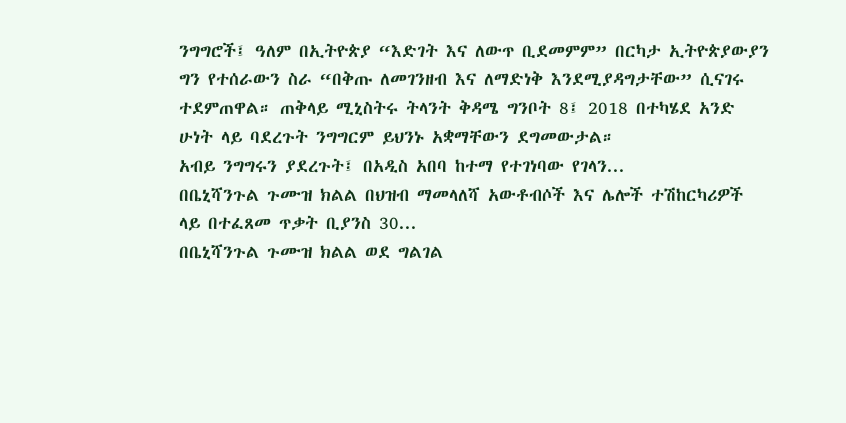ንግግሮች፤ ዓለም በኢትዮጵያ “እድገት እና ለውጥ ቢደመምም” በርካታ ኢትዮጵያውያን ግን የተሰራውን ስራ “በቅጡ ለመገንዘብ እና ለማድነቅ እንደሚያዳግታቸው” ሲናገሩ ተደምጠዋል። ጠቅላይ ሚኒስትሩ ትላንት ቅዳሜ ግንቦት 8፤ 2018 በተካሄደ አንድ ሁነት ላይ ባደረጉት ንግግርም ይህንኑ አቋማቸውን ደግመውታል።
አብይ ንግግሩን ያደረጉት፤ በአዲስ አበባ ከተማ የተገነባው የገላን...
በቤኒሻንጉል ጉሙዝ ክልል በህዝብ ማመላለሻ አውቶብሶች እና ሌሎች ተሽከርካሪዎች ላይ በተፈጸመ ጥቃት ቢያንስ 30...
በቤኒሻንጉል ጉሙዝ ክልል ወደ ግልገል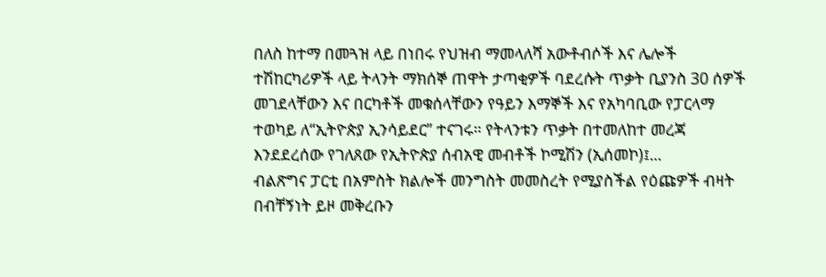በለስ ከተማ በመጓዝ ላይ በነበሩ የህዝብ ማመላለሻ አውቶብሶች እና ሌሎች ተሽከርካሪዎች ላይ ትላንት ማክሰኞ ጠዋት ታጣቂዎች ባደረሱት ጥቃት ቢያንስ 30 ሰዎች መገደላቸውን እና በርካቶች መቁሰላቸውን የዓይን እማኞች እና የአካባቢው የፓርላማ ተወካይ ለ“ኢትዮጵያ ኢንሳይደር” ተናገሩ። የትላንቱን ጥቃት በተመለከተ መረጃ እንደደረሰው የገለጸው የኢትዮጵያ ሰብአዊ መብቶች ኮሚሽን (ኢሰመኮ)፤...
ብልጽግና ፓርቲ በአምስት ክልሎች መንግስት መመስረት የሚያስችል የዕጩዎች ብዛት በብቸኝነት ይዞ መቅረቡን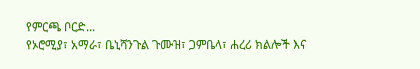የምርጫ ቦርድ...
የኦሮሚያ፣ አማራ፣ ቤኒሻንጉል ጉሙዝ፣ ጋምቤላ፣ ሐረሪ ክልሎች እና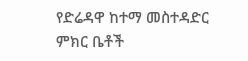የድሬዳዋ ከተማ መስተዳድር ምክር ቤቶች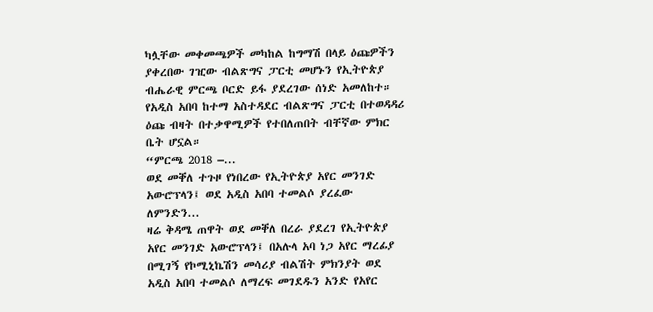ካሏቸው መቀመጫዎች መካከል ከግማሽ በላይ ዕጩዎችን ያቀረበው ገዢው ብልጽግና ፓርቲ መሆኑን የኢትዮጵያ ብሔራዊ ምርጫ ቦርድ ይፋ ያደረገው ሰነድ አመለከተ። የአዲስ አበባ ከተማ አስተዳደር ብልጽግና ፓርቲ በተወዳዳሪ ዕጩ ብዛት በተቃዋሚዎች የተበለጠበት ብቸኛው ምክር ቤት ሆኗል።
“ምርጫ 2018 –...
ወደ መቐለ ተጉዞ የነበረው የኢትዮጵያ አየር መንገድ አውሮፕላን፤ ወደ አዲስ አበባ ተመልሶ ያረፈው ለምንድን...
ዛሬ ቅዳሜ ጠዋት ወደ መቐለ በረራ ያደረገ የኢትዮጵያ አየር መንገድ አውሮፕላን፤ በአሉላ አባ ነጋ አየር ማረፊያ በሚገኝ የኮሚኒኬሽን መሳሪያ ብልሽት ምክንያት ወደ አዲስ አበባ ተመልሶ ለማረፍ መገደዱን አንድ የአየር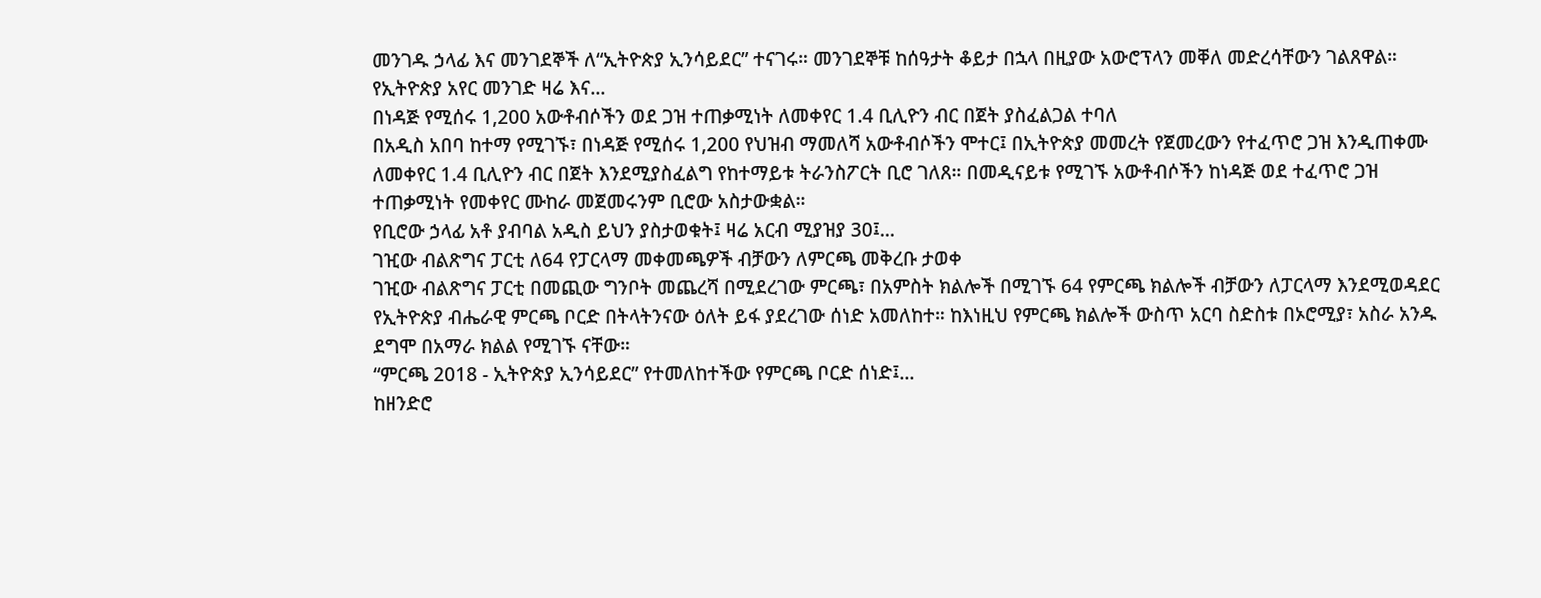መንገዱ ኃላፊ እና መንገደኞች ለ“ኢትዮጵያ ኢንሳይደር” ተናገሩ። መንገደኞቹ ከሰዓታት ቆይታ በኋላ በዚያው አውሮፕላን መቐለ መድረሳቸውን ገልጸዋል።
የኢትዮጵያ አየር መንገድ ዛሬ እና...
በነዳጅ የሚሰሩ 1,200 አውቶብሶችን ወደ ጋዝ ተጠቃሚነት ለመቀየር 1.4 ቢሊዮን ብር በጀት ያስፈልጋል ተባለ
በአዲስ አበባ ከተማ የሚገኙ፣ በነዳጅ የሚሰሩ 1,200 የህዝብ ማመለሻ አውቶብሶችን ሞተር፤ በኢትዮጵያ መመረት የጀመረውን የተፈጥሮ ጋዝ እንዲጠቀሙ ለመቀየር 1.4 ቢሊዮን ብር በጀት እንደሚያስፈልግ የከተማይቱ ትራንስፖርት ቢሮ ገለጸ። በመዲናይቱ የሚገኙ አውቶብሶችን ከነዳጅ ወደ ተፈጥሮ ጋዝ ተጠቃሚነት የመቀየር ሙከራ መጀመሩንም ቢሮው አስታውቋል።
የቢሮው ኃላፊ አቶ ያብባል አዲስ ይህን ያስታወቁት፤ ዛሬ አርብ ሚያዝያ 30፤...
ገዢው ብልጽግና ፓርቲ ለ64 የፓርላማ መቀመጫዎች ብቻውን ለምርጫ መቅረቡ ታወቀ
ገዢው ብልጽግና ፓርቲ በመጪው ግንቦት መጨረሻ በሚደረገው ምርጫ፣ በአምስት ክልሎች በሚገኙ 64 የምርጫ ክልሎች ብቻውን ለፓርላማ እንደሚወዳደር የኢትዮጵያ ብሔራዊ ምርጫ ቦርድ በትላትንናው ዕለት ይፋ ያደረገው ሰነድ አመለከተ። ከእነዚህ የምርጫ ክልሎች ውስጥ አርባ ስድስቱ በኦሮሚያ፣ አስራ አንዱ ደግሞ በአማራ ክልል የሚገኙ ናቸው።
“ምርጫ 2018 - ኢትዮጵያ ኢንሳይደር” የተመለከተችው የምርጫ ቦርድ ሰነድ፤...
ከዘንድሮ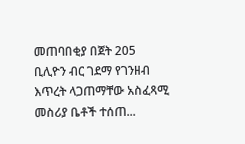መጠባበቂያ በጀት 205 ቢሊዮን ብር ገደማ የገንዘብ እጥረት ላጋጠማቸው አስፈጻሚ መስሪያ ቤቶች ተሰጠ...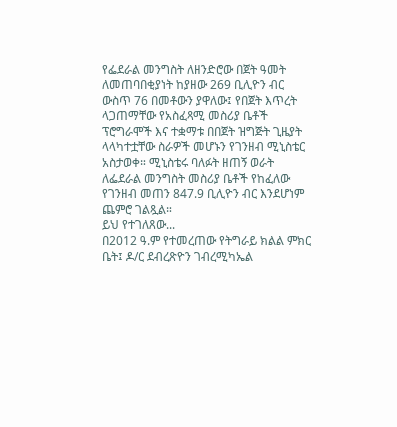የፌደራል መንግስት ለዘንድሮው በጀት ዓመት ለመጠባበቂያነት ከያዘው 269 ቢሊዮን ብር ውስጥ 76 በመቶውን ያዋለው፤ የበጀት እጥረት ላጋጠማቸው የአስፈጻሚ መስሪያ ቤቶች ፕሮግራሞች እና ተቋማቱ በበጀት ዝግጅት ጊዜያት ላላካተቷቸው ስራዎች መሆኑን የገንዘብ ሚኒስቴር አስታወቀ። ሚኒስቴሩ ባለፉት ዘጠኝ ወራት ለፌደራል መንግስት መስሪያ ቤቶች የከፈለው የገንዘብ መጠን 847.9 ቢሊዮን ብር እንደሆነም ጨምሮ ገልጿል።
ይህ የተገለጸው...
በ2012 ዓ.ም የተመረጠው የትግራይ ክልል ምክር ቤት፤ ዶ/ር ደብረጽዮን ገብረሚካኤል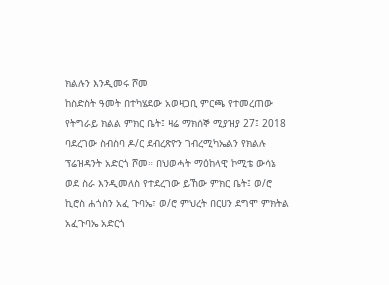ክልሉን እንዲመሩ ሾመ
ከስድስት ዓመት በተካሄደው አወዛጋቢ ምርጫ የተመረጠው የትግራይ ክልል ምክር ቤት፤ ዛሬ ማክሰኞ ሚያዝያ 27፤ 2018 ባደረገው ስብስባ ዶ/ር ደብረጽዮን ገብረሚካኤልን የክልሉ ፕሬዝዳንት አድርጎ ሾመ። በህወሓት ማዕከላዊ ኮሚቴ ውሳኔ ወደ ስራ እንዲመለስ የተደረገው ይኸው ምክር ቤት፤ ወ/ሮ ኪሮስ ሐጎስን አፈ ጉባኤ፣ ወ/ሮ ምህረት በርሀን ደግሞ ምክትል አፈጉባኤ አድርጎ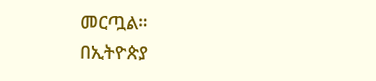መርጧል።
በኢትዮጵያ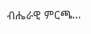ብሔራዊ ምርጫ...